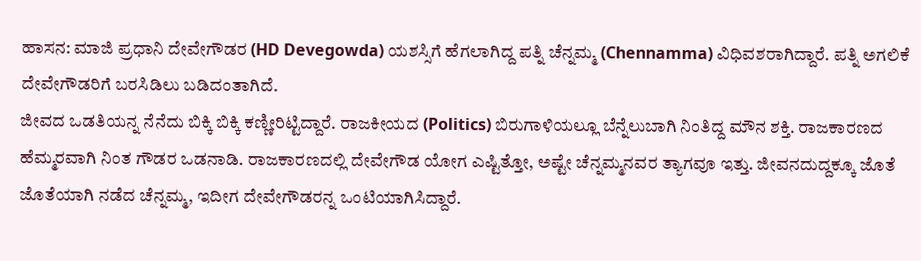ಹಾಸನ: ಮಾಜಿ ಪ್ರಧಾನಿ ದೇವೇಗೌಡರ (HD Devegowda) ಯಶಸ್ಸಿಗೆ ಹೆಗಲಾಗಿದ್ದ ಪತ್ನಿ ಚೆನ್ನಮ್ಮ (Chennamma) ವಿಧಿವಶರಾಗಿದ್ದಾರೆ. ಪತ್ನಿ ಅಗಲಿಕೆ ದೇವೇಗೌಡರಿಗೆ ಬರಸಿಡಿಲು ಬಡಿದಂತಾಗಿದೆ.
ಜೀವದ ಒಡತಿಯನ್ನ ನೆನೆದು ಬಿಕ್ಕಿ ಬಿಕ್ಕಿ ಕಣ್ಣೀರಿಟ್ಟಿದ್ದಾರೆ. ರಾಜಕೀಯದ (Politics) ಬಿರುಗಾಳಿಯಲ್ಲೂ ಬೆನ್ನೆಲುಬಾಗಿ ನಿಂತಿದ್ದ ಮೌನ ಶಕ್ತಿ. ರಾಜಕಾರಣದ ಹೆಮ್ಮರವಾಗಿ ನಿಂತ ಗೌಡರ ಒಡನಾಡಿ. ರಾಜಕಾರಣದಲ್ಲಿ ದೇವೇಗೌಡ ಯೋಗ ಎಷ್ಟಿತ್ತೋ, ಅಷ್ಟೇ ಚೆನ್ನಮ್ಮನವರ ತ್ಯಾಗವೂ ಇತ್ತು. ಜೀವನದುದ್ದಕ್ಕೂ ಜೊತೆ ಜೊತೆಯಾಗಿ ನಡೆದ ಚೆನ್ನಮ್ಮ, ಇದೀಗ ದೇವೇಗೌಡರನ್ನ ಒಂಟಿಯಾಗಿಸಿದ್ದಾರೆ.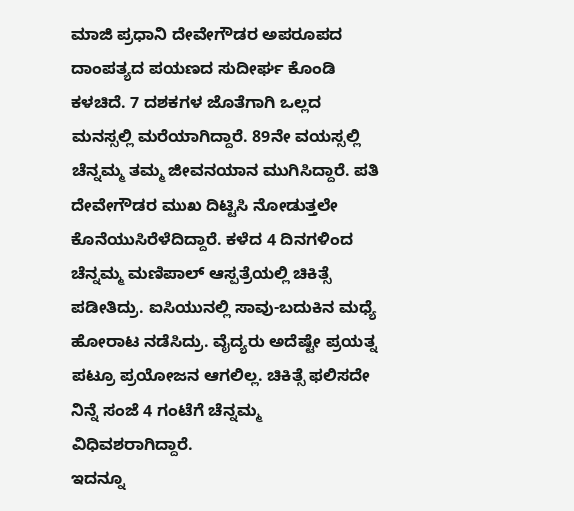ಮಾಜಿ ಪ್ರಧಾನಿ ದೇವೇಗೌಡರ ಅಪರೂಪದ ದಾಂಪತ್ಯದ ಪಯಣದ ಸುದೀರ್ಘ ಕೊಂಡಿ ಕಳಚಿದೆ. 7 ದಶಕಗಳ ಜೊತೆಗಾಗಿ ಒಲ್ಲದ ಮನಸ್ಸಲ್ಲಿ ಮರೆಯಾಗಿದ್ದಾರೆ. 89ನೇ ವಯಸ್ಸಲ್ಲಿ ಚೆನ್ನಮ್ಮ ತಮ್ಮ ಜೀವನಯಾನ ಮುಗಿಸಿದ್ದಾರೆ. ಪತಿ ದೇವೇಗೌಡರ ಮುಖ ದಿಟ್ಟಿಸಿ ನೋಡುತ್ತಲೇ ಕೊನೆಯುಸಿರೆಳೆದಿದ್ದಾರೆ. ಕಳೆದ 4 ದಿನಗಳಿಂದ ಚೆನ್ನಮ್ಮ ಮಣಿಪಾಲ್ ಆಸ್ಪತ್ರೆಯಲ್ಲಿ ಚಿಕಿತ್ಸೆ ಪಡೀತಿದ್ರು. ಐಸಿಯುನಲ್ಲಿ ಸಾವು-ಬದುಕಿನ ಮಧ್ಯೆ ಹೋರಾಟ ನಡೆಸಿದ್ರು. ವೈದ್ಯರು ಅದೆಷ್ಟೇ ಪ್ರಯತ್ನ ಪಟ್ರೂ ಪ್ರಯೋಜನ ಆಗಲಿಲ್ಲ. ಚಿಕಿತ್ಸೆ ಫಲಿಸದೇ ನಿನ್ನೆ ಸಂಜೆ 4 ಗಂಟೆಗೆ ಚೆನ್ನಮ್ಮ ವಿಧಿವಶರಾಗಿದ್ದಾರೆ.
ಇದನ್ನೂ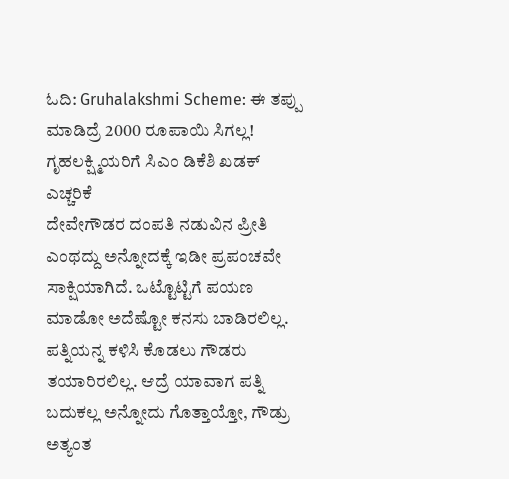ಓದಿ: Gruhalakshmi Scheme: ಈ ತಪ್ಪು ಮಾಡಿದ್ರೆ 2000 ರೂಪಾಯಿ ಸಿಗಲ್ಲ! ಗೃಹಲಕ್ಷ್ಮಿಯರಿಗೆ ಸಿಎಂ ಡಿಕೆಶಿ ಖಡಕ್ ಎಚ್ಚರಿಕೆ
ದೇವೇಗೌಡರ ದಂಪತಿ ನಡುವಿನ ಪ್ರೀತಿ ಎಂಥದ್ದು ಅನ್ನೋದಕ್ಕೆ ಇಡೀ ಪ್ರಪಂಚವೇ ಸಾಕ್ಷಿಯಾಗಿದೆ. ಒಟ್ಟೊಟ್ಟಿಗೆ ಪಯಣ ಮಾಡೋ ಅದೆಷ್ಟೋ ಕನಸು ಬಾಡಿರಲಿಲ್ಲ. ಪತ್ನಿಯನ್ನ ಕಳಿಸಿ ಕೊಡಲು ಗೌಡರು ತಯಾರಿರಲಿಲ್ಲ. ಆದ್ರೆ ಯಾವಾಗ ಪತ್ನಿ ಬದುಕಲ್ಲ ಅನ್ನೋದು ಗೊತ್ತಾಯ್ತೋ, ಗೌಡ್ರು ಅತ್ಯಂತ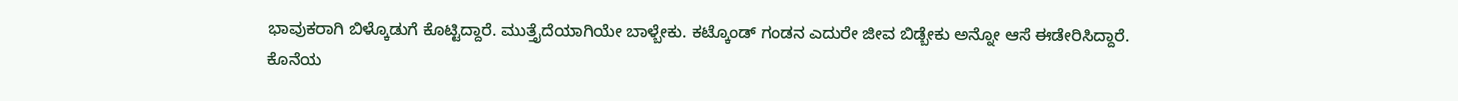ಭಾವುಕರಾಗಿ ಬಿಳ್ಕೊಡುಗೆ ಕೊಟ್ಟಿದ್ದಾರೆ. ಮುತ್ತೈದೆಯಾಗಿಯೇ ಬಾಳ್ಬೇಕು. ಕಟ್ಕೊಂಡ್ ಗಂಡನ ಎದುರೇ ಜೀವ ಬಿಡ್ಬೇಕು ಅನ್ನೋ ಆಸೆ ಈಡೇರಿಸಿದ್ದಾರೆ. ಕೊನೆಯ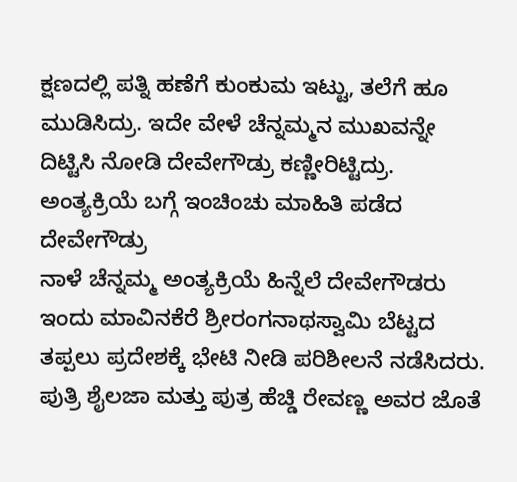ಕ್ಷಣದಲ್ಲಿ ಪತ್ನಿ ಹಣೆಗೆ ಕುಂಕುಮ ಇಟ್ಟು, ತಲೆಗೆ ಹೂ ಮುಡಿಸಿದ್ರು. ಇದೇ ವೇಳೆ ಚೆನ್ನಮ್ಮನ ಮುಖವನ್ನೇ ದಿಟ್ಟಿಸಿ ನೋಡಿ ದೇವೇಗೌಡ್ರು ಕಣ್ಣೀರಿಟ್ಟಿದ್ರು.
ಅಂತ್ಯಕ್ರಿಯೆ ಬಗ್ಗೆ ಇಂಚಿಂಚು ಮಾಹಿತಿ ಪಡೆದ ದೇವೇಗೌಡ್ರು
ನಾಳೆ ಚೆನ್ನಮ್ಮ ಅಂತ್ಯಕ್ರಿಯೆ ಹಿನ್ನೆಲೆ ದೇವೇಗೌಡರು ಇಂದು ಮಾವಿನಕೆರೆ ಶ್ರೀರಂಗನಾಥಸ್ವಾಮಿ ಬೆಟ್ಟದ ತಪ್ಪಲು ಪ್ರದೇಶಕ್ಕೆ ಭೇಟಿ ನೀಡಿ ಪರಿಶೀಲನೆ ನಡೆಸಿದರು. ಪುತ್ರಿ ಶೈಲಜಾ ಮತ್ತು ಪುತ್ರ ಹೆಚ್ಡಿ ರೇವಣ್ಣ ಅವರ ಜೊತೆ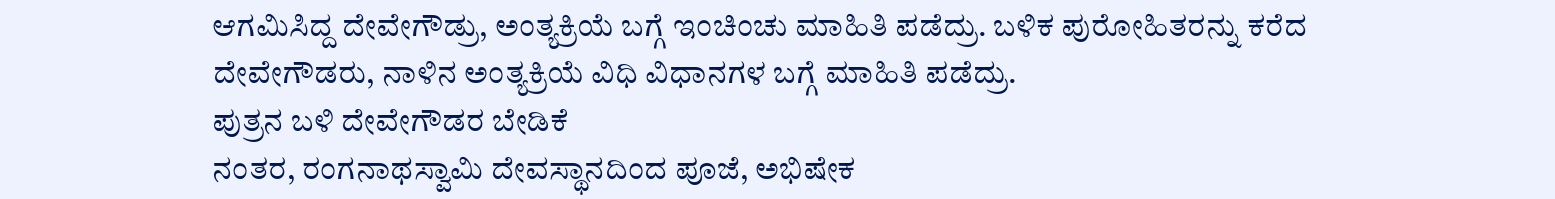ಆಗಮಿಸಿದ್ದ ದೇವೇಗೌಡ್ರು, ಅಂತ್ಯಕ್ರಿಯೆ ಬಗ್ಗೆ ಇಂಚಿಂಚು ಮಾಹಿತಿ ಪಡೆದ್ರು. ಬಳಿಕ ಪುರೋಹಿತರನ್ನು ಕರೆದ ದೇವೇಗೌಡರು, ನಾಳಿನ ಅಂತ್ಯಕ್ರಿಯೆ ವಿಧಿ ವಿಧಾನಗಳ ಬಗ್ಗೆ ಮಾಹಿತಿ ಪಡೆದ್ರು.
ಪುತ್ರನ ಬಳಿ ದೇವೇಗೌಡರ ಬೇಡಿಕೆ
ನಂತರ, ರಂಗನಾಥಸ್ವಾಮಿ ದೇವಸ್ಥಾನದಿಂದ ಪೂಜೆ, ಅಭಿಷೇಕ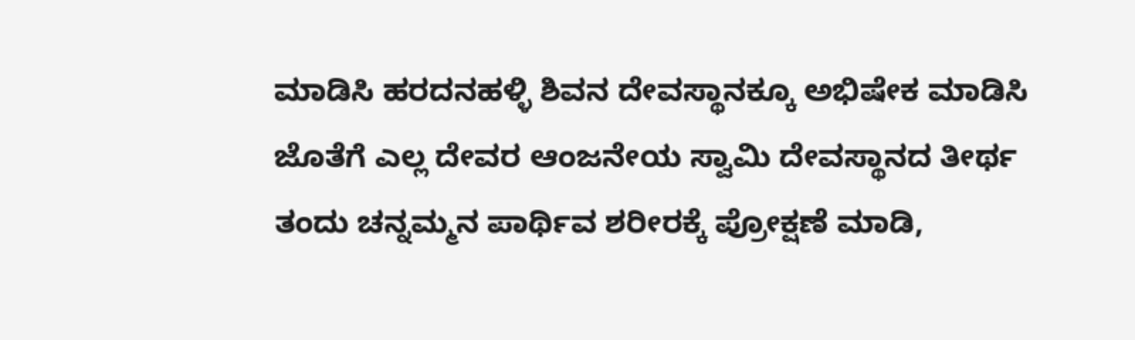ಮಾಡಿಸಿ ಹರದನಹಳ್ಳಿ ಶಿವನ ದೇವಸ್ಥಾನಕ್ಕೂ ಅಭಿಷೇಕ ಮಾಡಿಸಿ ಜೊತೆಗೆ ಎಲ್ಲ ದೇವರ ಆಂಜನೇಯ ಸ್ವಾಮಿ ದೇವಸ್ಥಾನದ ತೀರ್ಥ ತಂದು ಚನ್ನಮ್ಮನ ಪಾರ್ಥಿವ ಶರೀರಕ್ಕೆ ಪ್ರೋಕ್ಷಣೆ ಮಾಡಿ,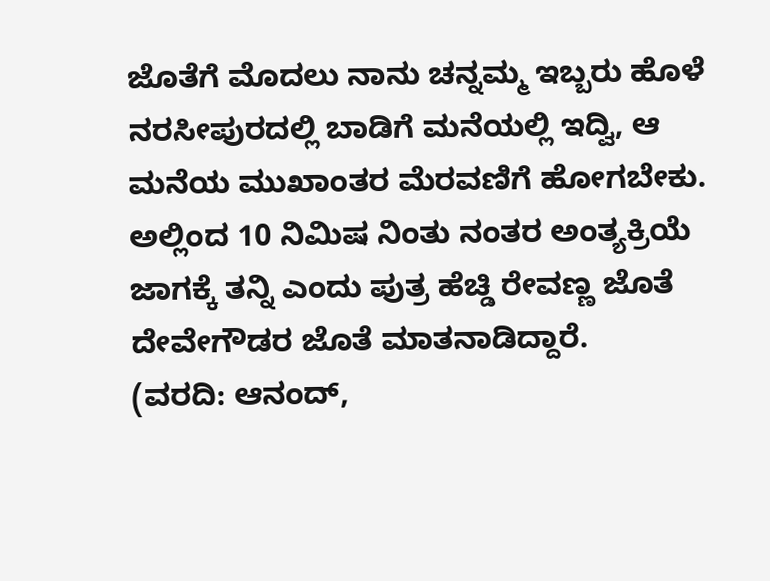ಜೊತೆಗೆ ಮೊದಲು ನಾನು ಚನ್ನಮ್ಮ ಇಬ್ಬರು ಹೊಳೆ ನರಸೀಪುರದಲ್ಲಿ ಬಾಡಿಗೆ ಮನೆಯಲ್ಲಿ ಇದ್ವಿ, ಆ ಮನೆಯ ಮುಖಾಂತರ ಮೆರವಣಿಗೆ ಹೋಗಬೇಕು. ಅಲ್ಲಿಂದ 10 ನಿಮಿಷ ನಿಂತು ನಂತರ ಅಂತ್ಯಕ್ರಿಯೆ ಜಾಗಕ್ಕೆ ತನ್ನಿ ಎಂದು ಪುತ್ರ ಹೆಚ್ಡಿ ರೇವಣ್ಣ ಜೊತೆ ದೇವೇಗೌಡರ ಜೊತೆ ಮಾತನಾಡಿದ್ದಾರೆ.
(ವರದಿ: ಆನಂದ್,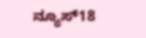ನ್ಯೂಸ್18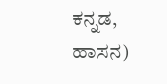ಕನ್ನಡ, ಹಾಸನ)